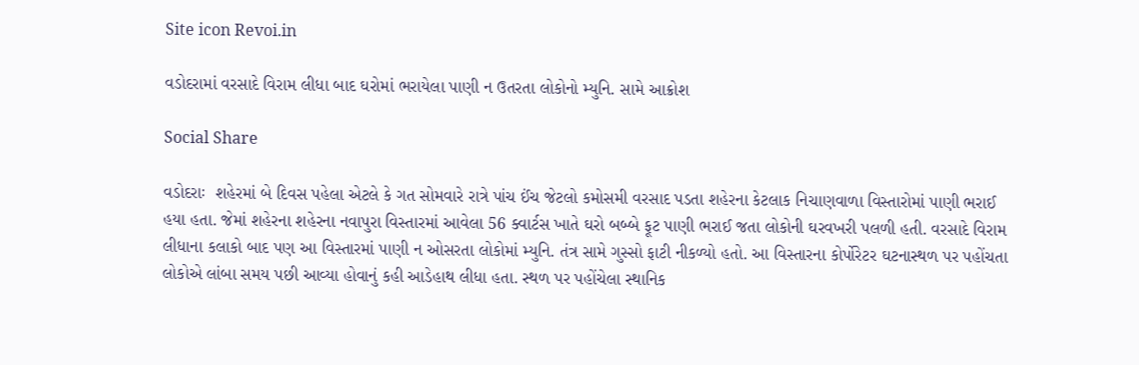Site icon Revoi.in

વડોદરામાં વરસાદે વિરામ લીધા બાદ ઘરોમાં ભરાયેલા પાણી ન ઉતરતા લોકોનો મ્યુનિ. સામે આક્રોશ

Social Share

વડોદરાઃ  શહેરમાં બે દિવસ પહેલા એટલે કે ગત સોમવારે રાત્રે પાંચ ઈંચ જેટલો કમોસમી વરસાદ પડતા શહેરના કેટલાક નિચાણવાળા વિસ્તારોમાં પાણી ભરાઈ હયા હતા. જેમાં શહેરના શહેરના નવાપુરા વિસ્તારમાં આવેલા 56 ક્વાર્ટસ ખાતે ઘરો બબ્બે ફૂટ પાણી ભરાઈ જતા લોકોની ઘરવખરી પલળી હતી. વરસાદે વિરામ લીધાના કલાકો બાદ પણ આ વિસ્તારમાં પાણી ન ઓસરતા લોકોમાં મ્યુનિ. તંત્ર સામે ગુસ્સો ફાટી નીકળ્યો હતો. આ વિસ્તારના કોર્પોરેટર ઘટનાસ્થળ પર પહોંચતા લોકોએ લાંબા સમય પછી આવ્યા હોવાનું કહી આડેહાથ લીધા હતા. સ્થળ પર પહોંચેલા સ્થાનિક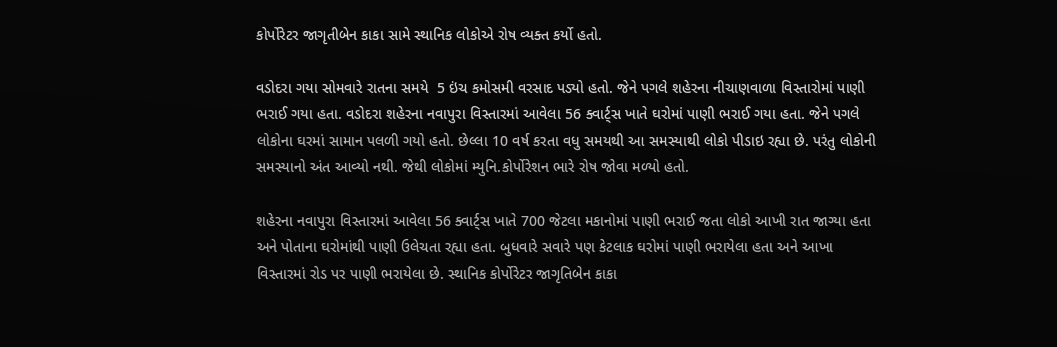કોર્પોરેટર જાગૃતીબેન કાકા સામે સ્થાનિક લોકોએ રોષ વ્યક્ત કર્યો હતો.

વડોદરા ગયા સોમવારે રાતના સમયે  5 ઇંચ કમોસમી વરસાદ પડ્યો હતો. જેને પગલે શહેરના નીચાણવાળા વિસ્તારોમાં પાણી ભરાઈ ગયા હતા. વડોદરા શહેરના નવાપુરા વિસ્તારમાં આવેલા 56 ક્વાર્ટ્સ ખાતે ઘરોમાં પાણી ભરાઈ ગયા હતા. જેને પગલે લોકોના ઘરમાં સામાન પલળી ગયો હતો. છેલ્લા 10 વર્ષ કરતા વધુ સમયથી આ સમસ્યાથી લોકો પીડાઇ રહ્યા છે. પરંતુ લોકોની સમસ્યાનો અંત આવ્યો નથી. જેથી લોકોમાં મ્યુનિ.કોર્પોરેશન ભારે રોષ જોવા મળ્યો હતો.

શહેરના નવાપુરા વિસ્તારમાં આવેલા 56 ક્વાર્ટ્સ ખાતે 700 જેટલા મકાનોમાં પાણી ભરાઈ જતા લોકો આખી રાત જાગ્યા હતા અને પોતાના ઘરોમાંથી પાણી ઉલેચતા રહ્યા હતા. બુધવારે સવારે પણ કેટલાક ઘરોમાં પાણી ભરાયેલા હતા અને આખા વિસ્તારમાં રોડ પર પાણી ભરાયેલા છે. સ્થાનિક કોર્પોરેટર જાગૃતિબેન કાકા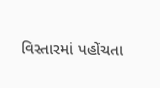વિસ્તારમાં પહોંચતા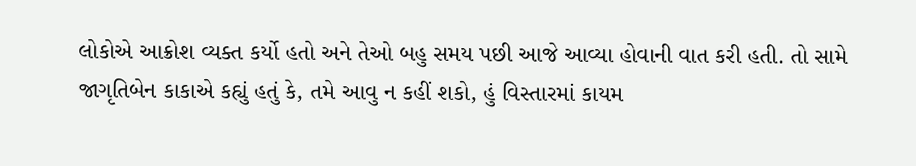લોકોએ આક્રોશ વ્યક્ત કર્યો હતો અને તેઓ બહુ સમય પછી આજે આવ્યા હોવાની વાત કરી હતી. તો સામે જાગૃતિબેન કાકાએ કહ્યું હતું કે, તમે આવુ ન કહીં શકો, હું વિસ્તારમાં કાયમ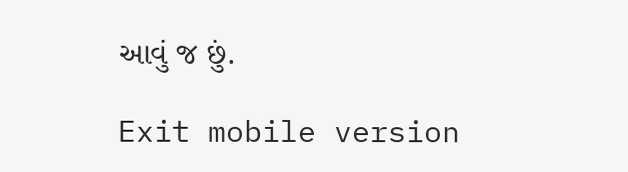આવું જ છું.

Exit mobile version